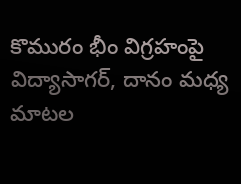కొమురం భీం విగ్రహంపై విద్యాసాగర్, దానం మధ్య మాటల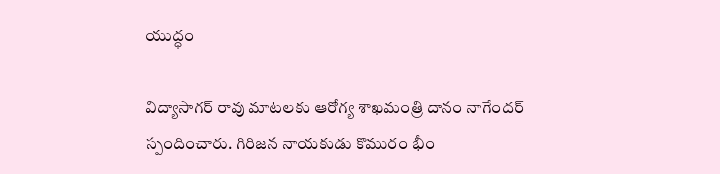యుద్ధం

విద్యాసాగర్ రావు మాటలకు ఆరోగ్య శాఖమంత్రి దానం నాగేందర్ స్పందించారు. గిరిజన నాయకుడు కొమురం భీం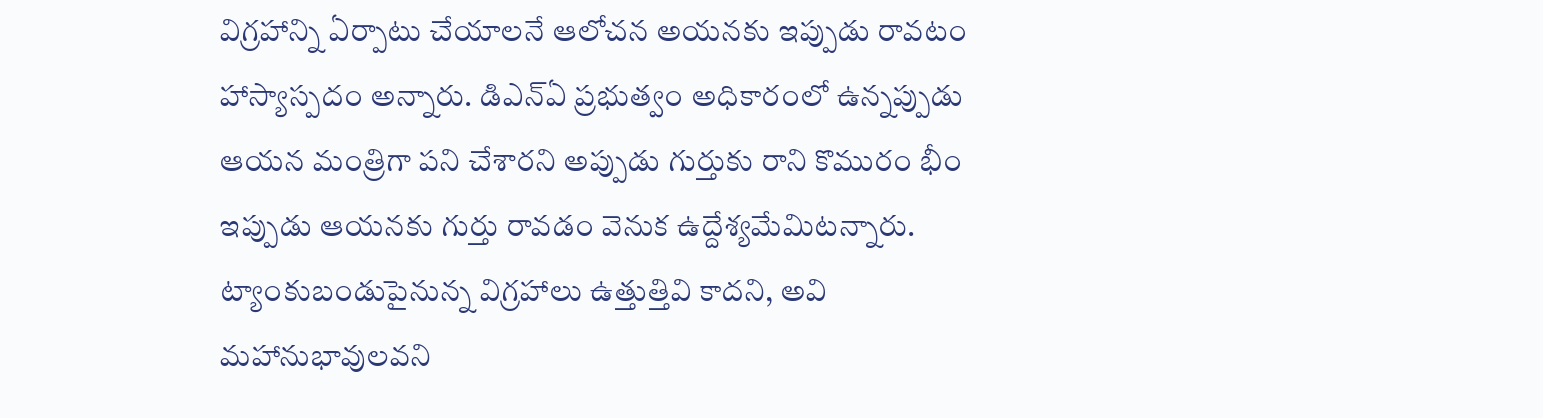విగ్రహాన్ని ఏర్పాటు చేయాలనే ఆలోచన అయనకు ఇప్పుడు రావటం హాస్యాస్పదం అన్నారు. డిఎన్ఏ ప్రభుత్వం అధికారంలో ఉన్నప్పుడు ఆయన మంత్రిగా పని చేశారని అప్పుడు గుర్తుకు రాని కొమురం భీం ఇప్పుడు ఆయనకు గుర్తు రావడం వెనుక ఉద్దేశ్యమేమిటన్నారు. ట్యాంకుబండుపైనున్న విగ్రహాలు ఉత్తుత్తివి కాదని, అవి మహానుభావులవని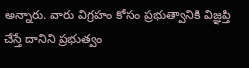అన్నారు. వారు విగ్రహం కోసం ప్రభుత్వానికి విజ్ఞప్తి చేస్తే దానిని ప్రభుత్వం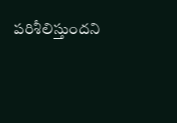పరిశీలిస్తుందని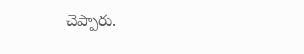చెప్పారు.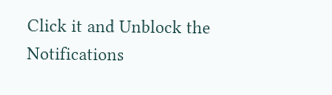Click it and Unblock the Notifications